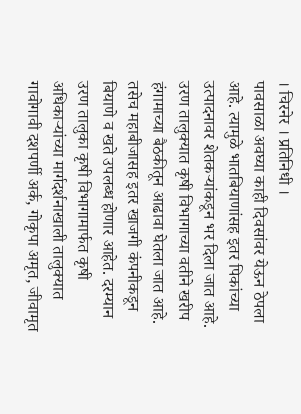। चिरनेर । प्रतिनिधी ।
पावसाळा अवघ्या काही दिवसांवर येऊन ठेपला आहे. त्यामुळे भातबियाणांसह इतर पिकांच्या उत्पादनावर शेतकऱ्यांकडून भर दिला जात आहे. उरण तालुक्यात कृषी विभागाच्या वतीने खरीप हंगामाच्या बैठकीतून आढावा घेतला जात आहे. तसेच महाबीजासह इतर खाजगी कंपनीकडून बियाणे व खते उपलब्ध होणार आहेत. दरम्यान उरण तालुका कृषी विभागामार्फत कृषी अधिकाऱ्यांच्या मार्गदर्शनाखाली तालुक्यात गावोगावी दशपर्णी अर्क, गोकृपा अमृत, जीवामृत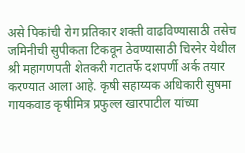असे पिकांची रोग प्रतिकार शक्ती वाढविण्यासाठी तसेच जमिनीची सुपीकता टिकवून ठेवण्यासाठी चिरनेर येथील श्री महागणपती शेतकरी गटातर्फे दशपर्णी अर्क तयार करण्यात आला आहे. कृषी सहाय्यक अधिकारी सुषमा गायकवाड कृषीमित्र प्रफुल्ल खारपाटील यांच्या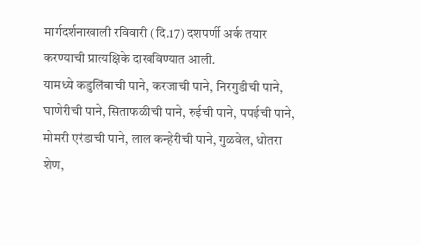मार्गदर्शनाखाली रविवारी (दि.17) दशपर्णी अर्क तयार करण्याची प्रात्यक्षिके दाखविण्यात आली.
यामध्ये कडुलिंबाची पाने, करजाची पाने, निरगुडीची पाने, घाणेरीची पाने, सिताफळीची पाने, रुईची पाने, पपईची पाने, मोमरी एरंडाची पाने, लाल कन्हेरीची पाने, गुळवेल, धोतरा शेण,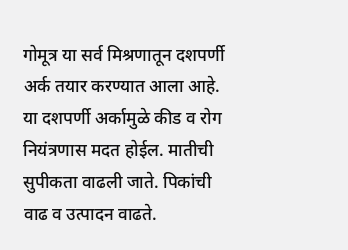गोमूत्र या सर्व मिश्रणातून दशपर्णी अर्क तयार करण्यात आला आहे. या दशपर्णी अर्कामुळे कीड व रोग नियंत्रणास मदत होईल. मातीची सुपीकता वाढली जाते. पिकांची वाढ व उत्पादन वाढते.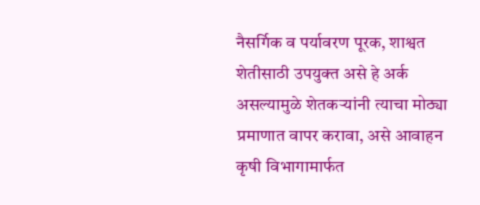नैसर्गिक व पर्यावरण पूरक, शाश्वत शेतीसाठी उपयुक्त असे हे अर्क असल्यामुळे शेतकऱ्यांनी त्याचा मोठ्या प्रमाणात वापर करावा, असे आवाहन कृषी विभागामार्फत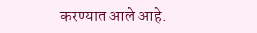करण्यात आले आहे.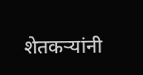शेतकऱ्यांनी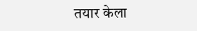तयार केला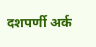दशपर्णी अर्क